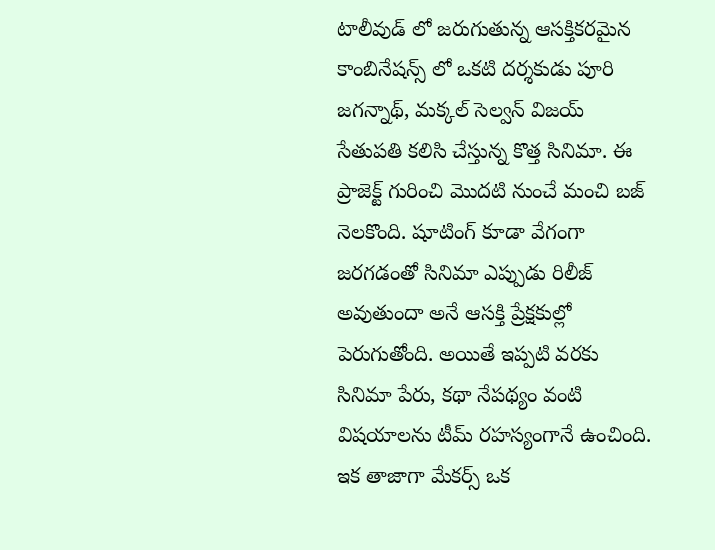టాలీవుడ్ లో జరుగుతున్న ఆసక్తికరమైన కాంబినేషన్స్ లో ఒకటి దర్శకుడు పూరి జగన్నాథ్, మక్కల్ సెల్వన్ విజయ్ సేతుపతి కలిసి చేస్తున్న కొత్త సినిమా. ఈ ప్రాజెక్ట్ గురించి మొదటి నుంచే మంచి బజ్ నెలకొంది. షూటింగ్ కూడా వేగంగా జరగడంతో సినిమా ఎప్పుడు రిలీజ్ అవుతుందా అనే ఆసక్తి ప్రేక్షకుల్లో పెరుగుతోంది. అయితే ఇప్పటి వరకు సినిమా పేరు, కథా నేపథ్యం వంటి విషయాలను టీమ్ రహస్యంగానే ఉంచింది.
ఇక తాజాగా మేకర్స్ ఒక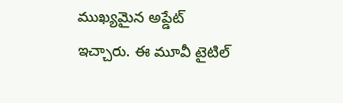ముఖ్యమైన అప్డేట్ ఇచ్చారు. ఈ మూవీ టైటిల్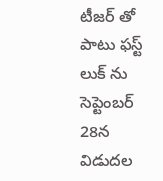టీజర్ తో పాటు ఫస్ట్ లుక్ ను సెప్టెంబర్ 28న విడుదల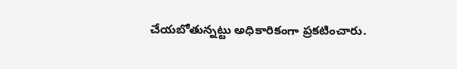చేయబోతున్నట్టు అధికారికంగా ప్రకటించారు.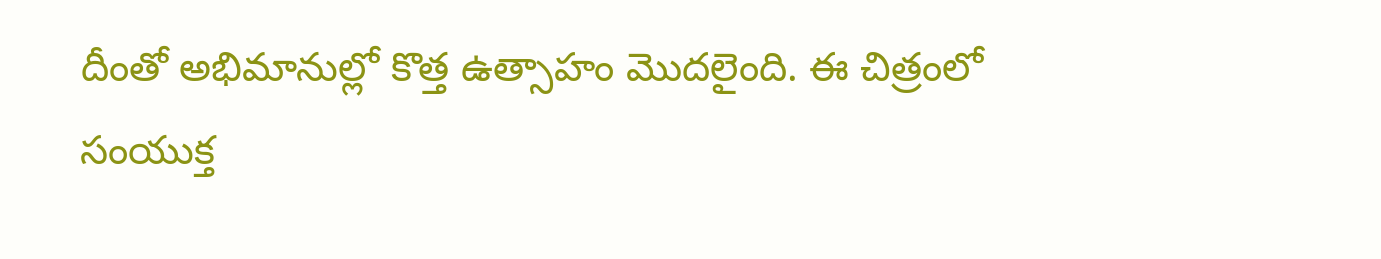దీంతో అభిమానుల్లో కొత్త ఉత్సాహం మొదలైంది. ఈ చిత్రంలో సంయుక్త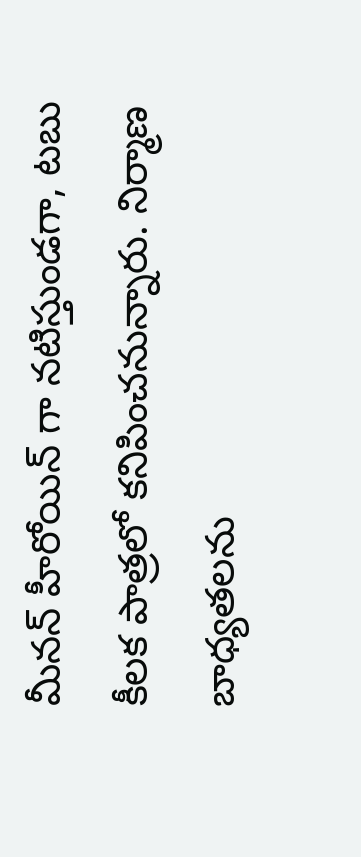మీనన్ హీరోయిన్ గా నటిస్తుండగా, టబు కీలక పాత్రలో కనిపించనున్నారు. నిర్మాణ బాధ్యతలను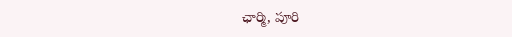ఛార్మి, పూరి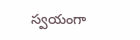స్వయంగా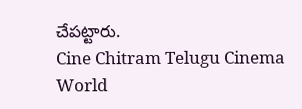చేపట్టారు.
Cine Chitram Telugu Cinema World